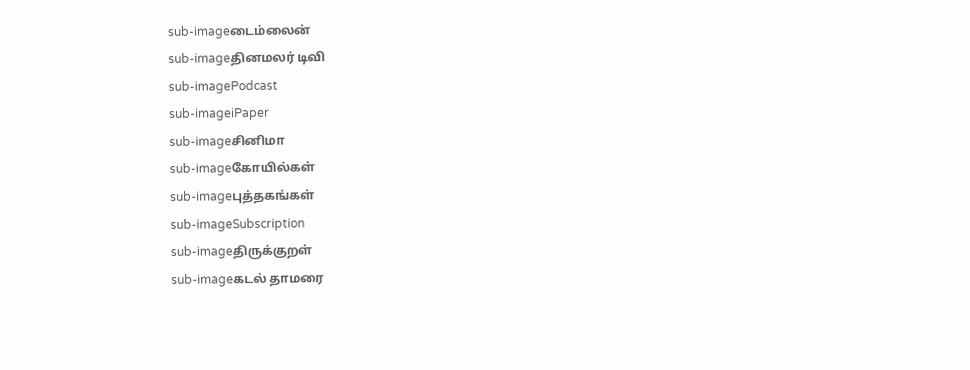sub-imageடைம்லைன்
sub-imageதினமலர் டிவி
sub-imagePodcast
sub-imageiPaper
sub-imageசினிமா
sub-imageகோயில்கள்
sub-imageபுத்தகங்கள்
sub-imageSubscription
sub-imageதிருக்குறள்
sub-imageகடல் தாமரை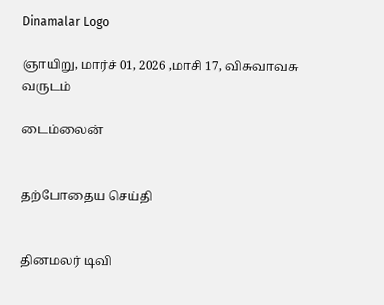Dinamalar Logo

ஞாயிறு, மார்ச் 01, 2026 ,மாசி 17, விசுவாவசு வருடம்

டைம்லைன்


தற்போதைய செய்தி


தினமலர் டிவி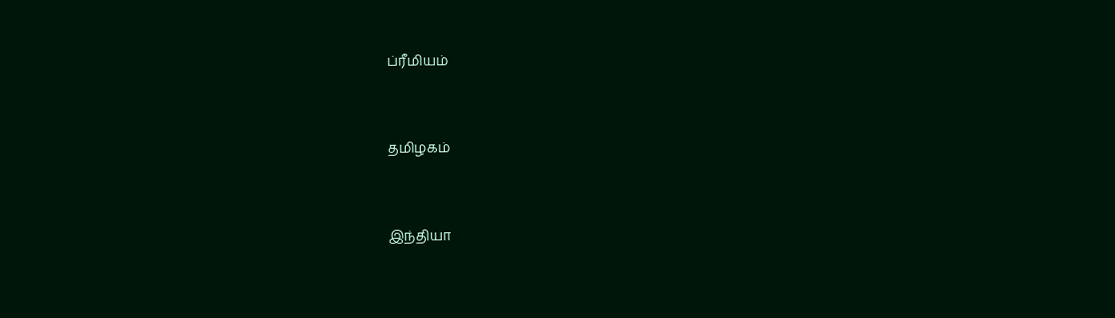ப்ரீமியம்


தமிழகம்


இந்தியா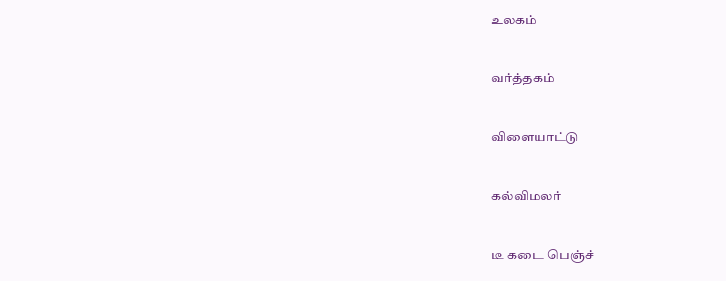உலகம்


வர்த்தகம்


விளையாட்டு


கல்விமலர்


டீ கடை பெஞ்ச்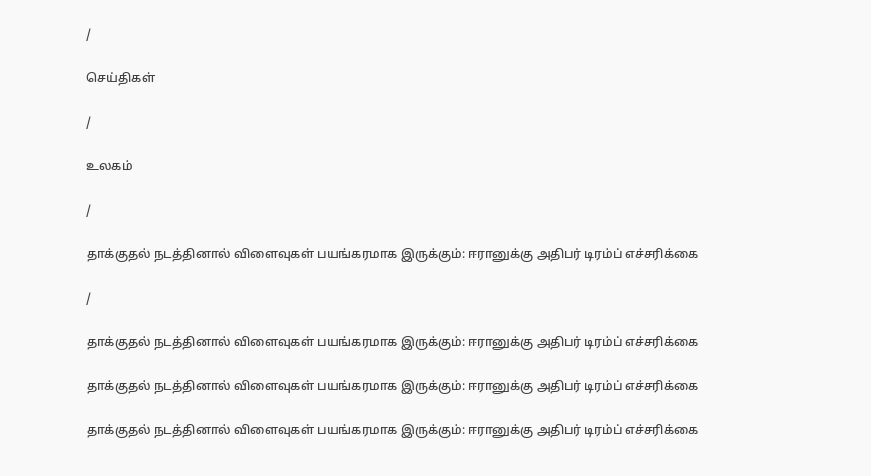/

செய்திகள்

/

உலகம்

/

தாக்குதல் நடத்தினால் விளைவுகள் பயங்கரமாக இருக்கும்: ஈரானுக்கு அதிபர் டிரம்ப் எச்சரிக்கை

/

தாக்குதல் நடத்தினால் விளைவுகள் பயங்கரமாக இருக்கும்: ஈரானுக்கு அதிபர் டிரம்ப் எச்சரிக்கை

தாக்குதல் நடத்தினால் விளைவுகள் பயங்கரமாக இருக்கும்: ஈரானுக்கு அதிபர் டிரம்ப் எச்சரிக்கை

தாக்குதல் நடத்தினால் விளைவுகள் பயங்கரமாக இருக்கும்: ஈரானுக்கு அதிபர் டிரம்ப் எச்சரிக்கை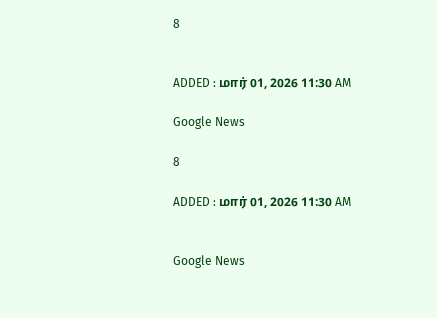8


ADDED : மார் 01, 2026 11:30 AM

Google News

8

ADDED : மார் 01, 2026 11:30 AM


Google News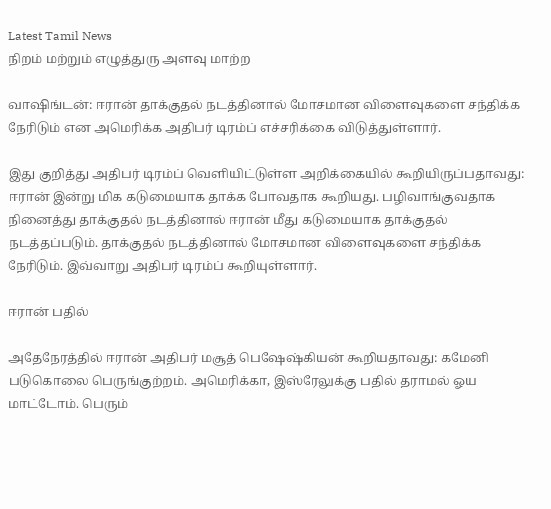Latest Tamil News
நிறம் மற்றும் எழுத்துரு அளவு மாற்ற

வாஷிங்டன்: ஈரான் தாக்குதல் நடத்தினால் மோசமான விளைவுகளை சந்திக்க நேரிடும் என அமெரிக்க அதிபர் டிரம்ப் எச்சரிக்கை விடுத்துள்ளார்.

இது குறித்து அதிபர் டிரம்ப் வெளியிட்டுள்ள அறிக்கையில் கூறியிருப்பதாவது: ஈரான் இன்று மிக கடுமையாக தாக்க போவதாக கூறியது. பழிவாங்குவதாக நினைத்து தாக்குதல் நடத்தினால் ஈரான் மீது கடுமையாக தாக்குதல் நடத்தப்படும். தாக்குதல் நடத்தினால் மோசமான விளைவுகளை சந்திக்க நேரிடும். இவ்வாறு அதிபர் டிரம்ப் கூறியுள்ளார்.

ஈரான் பதில்

அதேநேரத்தில் ஈரான் அதிபர் மசூத் பெஷேஷ்கியன் கூறியதாவது: கமேனி படுகொலை பெருங்குற்றம். அமெரிக்கா, இஸ்ரேலுக்கு பதில் தராமல் ஓய மாட்டோம். பெரும்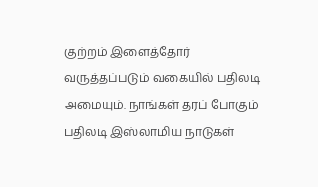குற்றம் இளைத்தோர் வருத்தப்படும் வகையில் பதிலடி அமையும். நாங்கள் தரப் போகும் பதிலடி இஸ்லாமிய நாடுகள்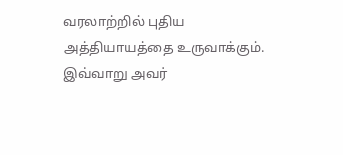வரலாற்றில் புதிய அத்தியாயத்தை உருவாக்கும். இவ்வாறு அவர்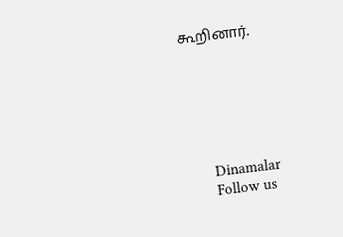கூறினார்.






      Dinamalar
      Follow us